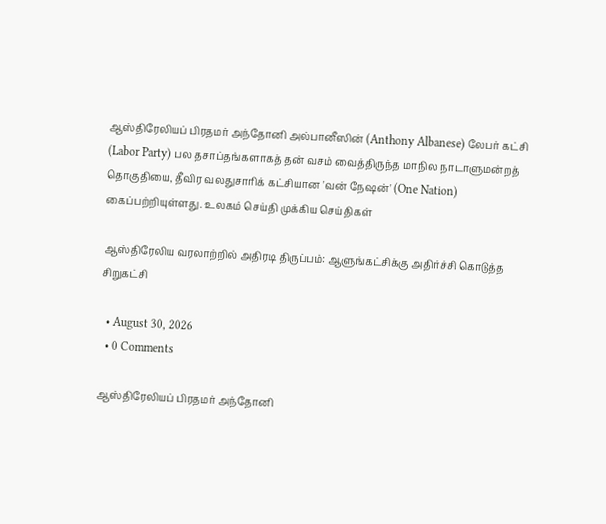ஆஸ்திரேலியப் பிரதமர் அந்தோனி அல்பானீஸின் (Anthony Albanese) லேபர் கட்சி (Labor Party) பல தசாப்தங்களாகத் தன் வசம் வைத்திருந்த மாநில நாடாளுமன்றத் தொகுதியை, தீவிர வலதுசாரிக் கட்சியான 'வன் நேஷன்' (One Nation) கைப்பற்றியுள்ளது. உலகம் செய்தி முக்கிய செய்திகள்

ஆஸ்திரேலிய வரலாற்றில் அதிரடி திருப்பம்: ஆளுங்கட்சிக்கு அதிர்ச்சி கொடுத்த சிறுகட்சி

  • August 30, 2026
  • 0 Comments

ஆஸ்திரேலியப் பிரதமர் அந்தோனி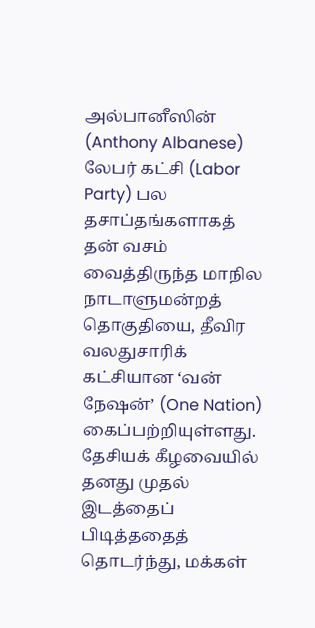அல்பானீஸின் (Anthony Albanese) லேபர் கட்சி (Labor Party) பல தசாப்தங்களாகத் தன் வசம் வைத்திருந்த மாநில நாடாளுமன்றத் தொகுதியை, தீவிர வலதுசாரிக் கட்சியான ‘வன் நேஷன்’ (One Nation) கைப்பற்றியுள்ளது. தேசியக் கீழவையில் தனது முதல் இடத்தைப் பிடித்ததைத் தொடர்ந்து, மக்கள்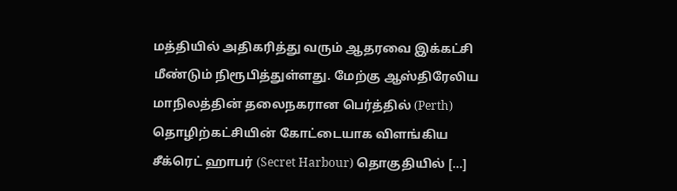மத்தியில் அதிகரித்து வரும் ஆதரவை இக்கட்சி மீண்டும் நிரூபித்துள்ளது. மேற்கு ஆஸ்திரேலிய மாநிலத்தின் தலைநகரான பெர்த்தில் (Perth) தொழிற்கட்சியின் கோட்டையாக விளங்கிய சீக்ரெட் ஹாபர் (Secret Harbour) தொகுதியில் […]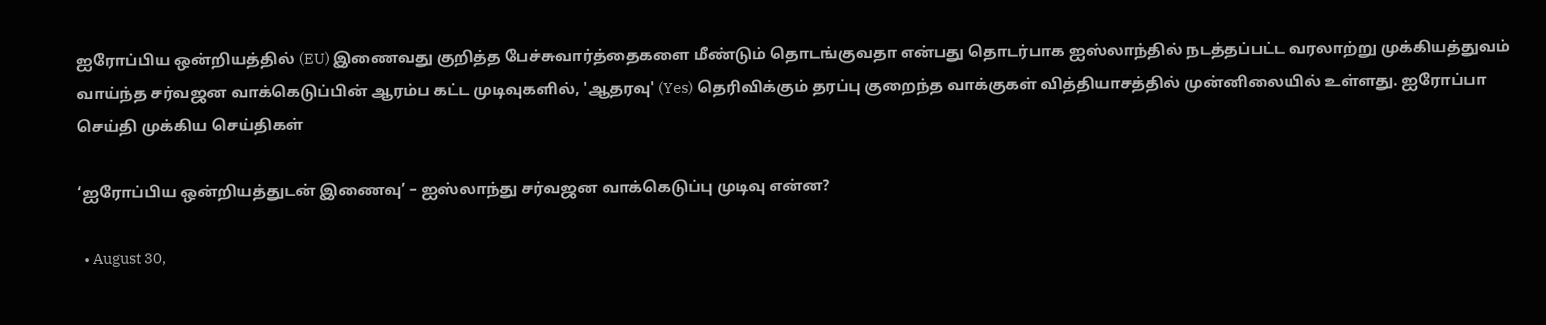ஐரோப்பிய ஒன்றியத்தில் (EU) இணைவது குறித்த பேச்சுவார்த்தைகளை மீண்டும் தொடங்குவதா என்பது தொடர்பாக ஐஸ்லாந்தில் நடத்தப்பட்ட வரலாற்று முக்கியத்துவம் வாய்ந்த சர்வஜன வாக்கெடுப்பின் ஆரம்ப கட்ட முடிவுகளில், 'ஆதரவு' (Yes) தெரிவிக்கும் தரப்பு குறைந்த வாக்குகள் வித்தியாசத்தில் முன்னிலையில் உள்ளது. ஐரோப்பா செய்தி முக்கிய செய்திகள்

‘ஐரோப்பிய ஒன்றியத்துடன் இணைவு’ – ஐஸ்லாந்து சர்வஜன வாக்கெடுப்பு முடிவு என்ன?

  • August 30,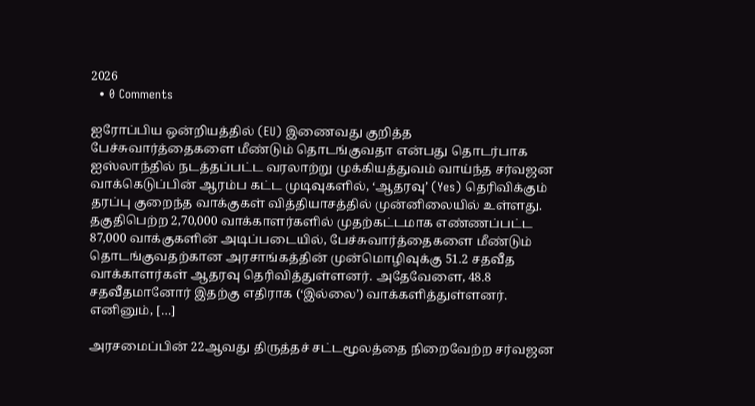2026
  • 0 Comments

ஐரோப்பிய ஒன்றியத்தில் (EU) இணைவது குறித்த பேச்சுவார்த்தைகளை மீண்டும் தொடங்குவதா என்பது தொடர்பாக ஐஸ்லாந்தில் நடத்தப்பட்ட வரலாற்று முக்கியத்துவம் வாய்ந்த சர்வஜன வாக்கெடுப்பின் ஆரம்ப கட்ட முடிவுகளில், ‘ஆதரவு’ (Yes) தெரிவிக்கும் தரப்பு குறைந்த வாக்குகள் வித்தியாசத்தில் முன்னிலையில் உள்ளது. தகுதிபெற்ற 2,70,000 வாக்காளர்களில் முதற்கட்டமாக எண்ணப்பட்ட 87,000 வாக்குகளின் அடிப்படையில், பேச்சுவார்த்தைகளை மீண்டும் தொடங்குவதற்கான அரசாங்கத்தின் முன்மொழிவுக்கு 51.2 சதவீத வாக்காளர்கள் ஆதரவு தெரிவித்துள்ளனர். அதேவேளை, 48.8 சதவீதமானோர் இதற்கு எதிராக (‘இல்லை’) வாக்களித்துள்ளனர். எனினும், […]

அரசமைப்பின் 22ஆவது திருத்தச் சட்டமூலத்தை நிறைவேற்ற சர்வஜன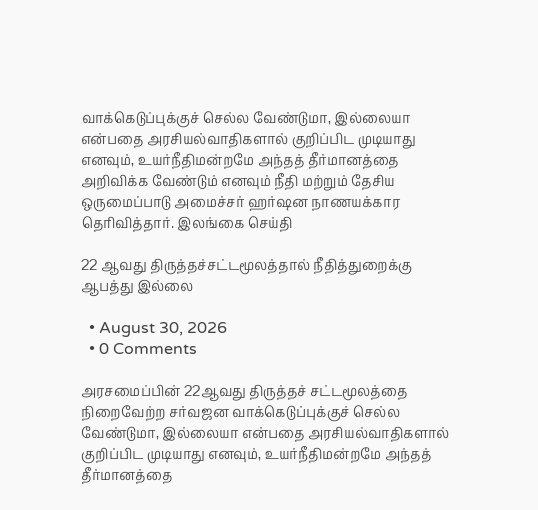வாக்கெடுப்புக்குச் செல்ல வேண்டுமா, இல்லையா என்பதை அரசியல்வாதிகளால் குறிப்பிட முடியாது எனவும், உயர்நீதிமன்றமே அந்தத் தீர்மானத்தை அறிவிக்க வேண்டும் எனவும் நீதி மற்றும் தேசிய ஒருமைப்பாடு அமைச்சர் ஹர்ஷன நாணயக்கார தெரிவித்தார். இலங்கை செய்தி

22 ஆவது திருத்தச்சட்டமூலத்தால் நீதித்துறைக்கு ஆபத்து இல்லை

  • August 30, 2026
  • 0 Comments

அரசமைப்பின் 22ஆவது திருத்தச் சட்டமூலத்தை நிறைவேற்ற சர்வஜன வாக்கெடுப்புக்குச் செல்ல வேண்டுமா, இல்லையா என்பதை அரசியல்வாதிகளால் குறிப்பிட முடியாது எனவும், உயர்நீதிமன்றமே அந்தத் தீர்மானத்தை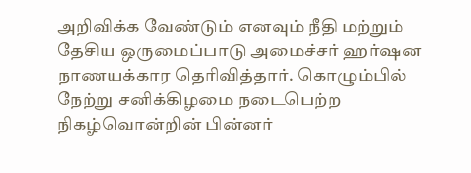அறிவிக்க வேண்டும் எனவும் நீதி மற்றும் தேசிய ஒருமைப்பாடு அமைச்சர் ஹர்ஷன நாணயக்கார தெரிவித்தார். கொழும்பில் நேற்று சனிக்கிழமை நடைபெற்ற நிகழ்வொன்றின் பின்னர்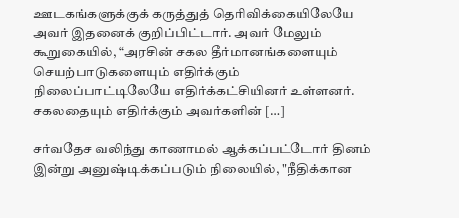ஊடகங்களுக்குக் கருத்துத் தெரிவிக்கையிலேயே அவர் இதனைக் குறிப்பிட்டார். அவர் மேலும் கூறுகையில், “அரசின் சகல தீர்மானங்களையும் செயற்பாடுகளையும் எதிர்க்கும் நிலைப்பாட்டிலேயே எதிர்க்கட்சியினர் உள்ளனர். சகலதையும் எதிர்க்கும் அவர்களின் […]

சர்வதேச வலிந்து காணாமல் ஆக்கப்பட்டோர் தினம் இன்று அனுஷ்டிக்கப்படும் நிலையில், "நீதிக்கான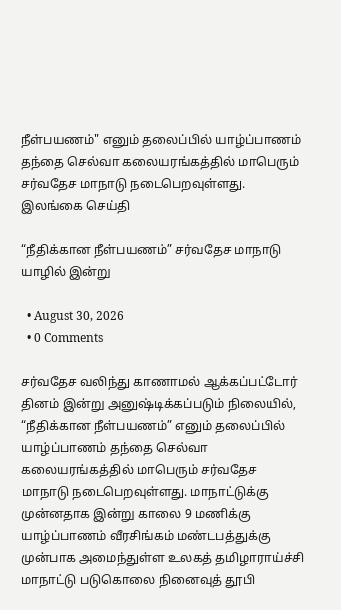நீள்பயணம்" எனும் தலைப்பில் யாழ்ப்பாணம் தந்தை செல்வா கலையரங்கத்தில் மாபெரும் சர்வதேச மாநாடு நடைபெறவுள்ளது. இலங்கை செய்தி

“நீதிக்கான நீள்பயணம்” சர்வதேச மாநாடு யாழில் இன்று

  • August 30, 2026
  • 0 Comments

சர்வதேச வலிந்து காணாமல் ஆக்கப்பட்டோர் தினம் இன்று அனுஷ்டிக்கப்படும் நிலையில், “நீதிக்கான நீள்பயணம்” எனும் தலைப்பில் யாழ்ப்பாணம் தந்தை செல்வா கலையரங்கத்தில் மாபெரும் சர்வதேச மாநாடு நடைபெறவுள்ளது. மாநாட்டுக்கு முன்னதாக இன்று காலை 9 மணிக்கு யாழ்ப்பாணம் வீரசிங்கம் மண்டபத்துக்கு முன்பாக அமைந்துள்ள உலகத் தமிழாராய்ச்சி மாநாட்டு படுகொலை நினைவுத் தூபி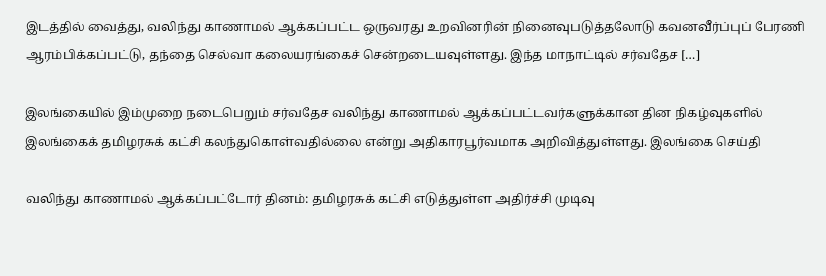இடத்தில் வைத்து, வலிந்து காணாமல் ஆக்கப்பட்ட ஒருவரது உறவினரின் நினைவுபடுத்தலோடு கவனவீர்ப்புப் பேரணி ஆரம்பிக்கப்பட்டு, தந்தை செல்வா கலையரங்கைச் சென்றடையவுள்ளது. இந்த மாநாட்டில் சர்வதேச […]

இலங்கையில் இம்முறை நடைபெறும் சர்வதேச வலிந்து காணாமல் ஆக்கப்பட்டவர்களுக்கான தின நிகழ்வுகளில் இலங்கைக் தமிழரசுக் கட்சி கலந்துகொள்வதில்லை என்று அதிகாரபூர்வமாக அறிவித்துள்ளது. இலங்கை செய்தி

வலிந்து காணாமல் ஆக்கப்பட்டோர் தினம்: தமிழரசுக் கட்சி எடுத்துள்ள அதிர்ச்சி முடிவு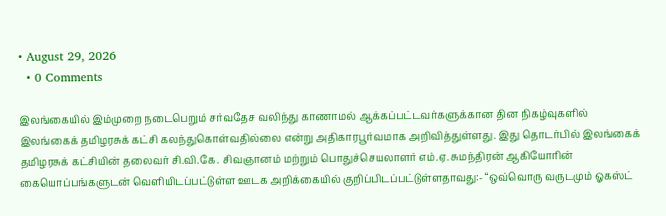• August 29, 2026
  • 0 Comments

இலங்கையில் இம்முறை நடைபெறும் சர்வதேச வலிந்து காணாமல் ஆக்கப்பட்டவர்களுக்கான தின நிகழ்வுகளில் இலங்கைக் தமிழரசுக் கட்சி கலந்துகொள்வதில்லை என்று அதிகாரபூர்வமாக அறிவித்துள்ளது. இது தொடர்பில் இலங்கைக் தமிழரசுக் கட்சியின் தலைவர் சி.வி.கே. சிவஞானம் மற்றும் பொதுச்செயலாளர் எம்.ஏ. சுமந்திரன் ஆகியோரின் கையொப்பங்களுடன் வெளியிடப்பட்டுள்ள ஊடக அறிக்கையில் குறிப்பிடப்பட்டுள்ளதாவது:- “ஒவ்வொரு வருடமும் ஓகஸ்ட்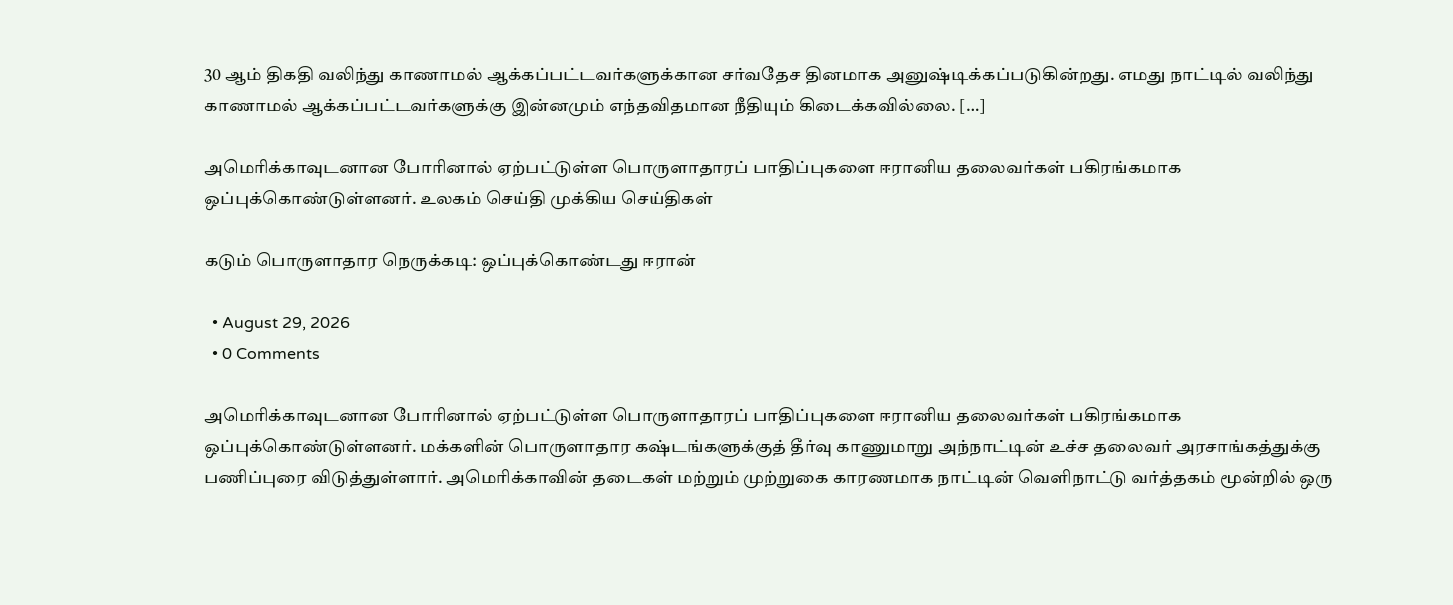30 ஆம் திகதி வலிந்து காணாமல் ஆக்கப்பட்டவர்களுக்கான சர்வதேச தினமாக அனுஷ்டிக்கப்படுகின்றது. எமது நாட்டில் வலிந்து காணாமல் ஆக்கப்பட்டவர்களுக்கு இன்னமும் எந்தவிதமான நீதியும் கிடைக்கவில்லை. […]

அமெரிக்காவுடனான போரினால் ஏற்பட்டுள்ள பொருளாதாரப் பாதிப்புகளை ஈரானிய தலைவர்கள் பகிரங்கமாக ஒப்புக்கொண்டுள்ளனர். உலகம் செய்தி முக்கிய செய்திகள்

கடும் பொருளாதார நெருக்கடி: ஒப்புக்கொண்டது ஈரான்

  • August 29, 2026
  • 0 Comments

அமெரிக்காவுடனான போரினால் ஏற்பட்டுள்ள பொருளாதாரப் பாதிப்புகளை ஈரானிய தலைவர்கள் பகிரங்கமாக ஒப்புக்கொண்டுள்ளனர். மக்களின் பொருளாதார கஷ்டங்களுக்குத் தீர்வு காணுமாறு அந்நாட்டின் உச்ச தலைவர் அரசாங்கத்துக்கு பணிப்புரை விடுத்துள்ளார். அமெரிக்காவின் தடைகள் மற்றும் முற்றுகை காரணமாக நாட்டின் வெளிநாட்டு வர்த்தகம் மூன்றில் ஒரு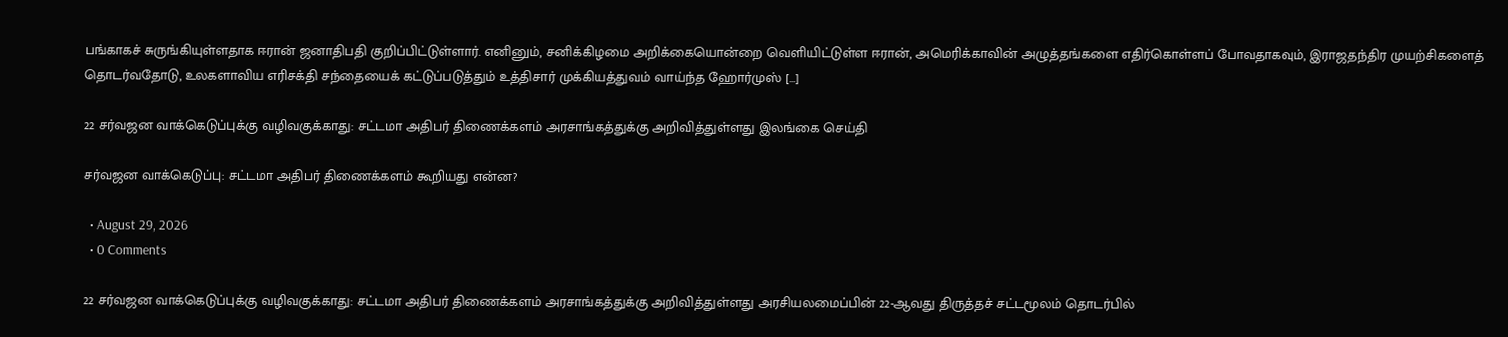பங்காகச் சுருங்கியுள்ளதாக ஈரான் ஜனாதிபதி குறிப்பிட்டுள்ளார். எனினும், சனிக்கிழமை அறிக்கையொன்றை வெளியிட்டுள்ள ஈரான், அமெரிக்காவின் அழுத்தங்களை எதிர்கொள்ளப் போவதாகவும், இராஜதந்திர முயற்சிகளைத் தொடர்வதோடு, உலகளாவிய எரிசக்தி சந்தையைக் கட்டுப்படுத்தும் உத்திசார் முக்கியத்துவம் வாய்ந்த ஹோர்முஸ் […]

22 சர்வஜன வாக்கெடுப்புக்கு வழிவகுக்காது: சட்டமா அதிபர் திணைக்களம் அரசாங்கத்துக்கு அறிவித்துள்ளது இலங்கை செய்தி

சர்வஜன வாக்கெடுப்பு: சட்டமா அதிபர் திணைக்களம் கூறியது என்ன?

  • August 29, 2026
  • 0 Comments

22 சர்வஜன வாக்கெடுப்புக்கு வழிவகுக்காது: சட்டமா அதிபர் திணைக்களம் அரசாங்கத்துக்கு அறிவித்துள்ளது அரசியலமைப்பின் 22-ஆவது திருத்தச் சட்டமூலம் தொடர்பில்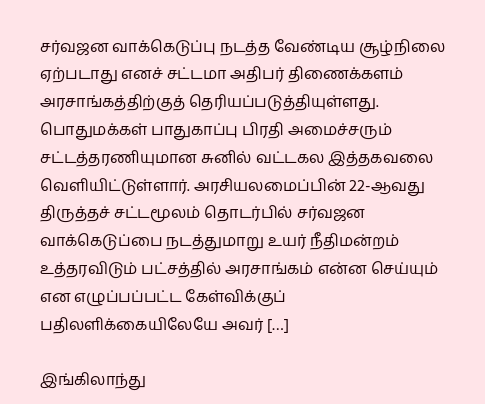சர்வஜன வாக்கெடுப்பு நடத்த வேண்டிய சூழ்நிலை ஏற்படாது எனச் சட்டமா அதிபர் திணைக்களம் அரசாங்கத்திற்குத் தெரியப்படுத்தியுள்ளது. பொதுமக்கள் பாதுகாப்பு பிரதி அமைச்சரும் சட்டத்தரணியுமான சுனில் வட்டகல இத்தகவலை வெளியிட்டுள்ளார். அரசியலமைப்பின் 22-ஆவது திருத்தச் சட்டமூலம் தொடர்பில் சர்வஜன வாக்கெடுப்பை நடத்துமாறு உயர் நீதிமன்றம் உத்தரவிடும் பட்சத்தில் அரசாங்கம் என்ன செய்யும் என எழுப்பப்பட்ட கேள்விக்குப் பதிலளிக்கையிலேயே அவர் […]

இங்கிலாந்து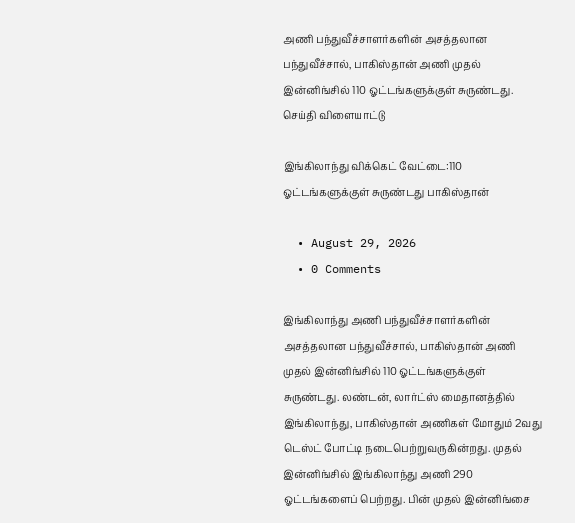அணி பந்துவீச்சாளர்களின் அசத்தலான பந்துவீச்சால், பாகிஸ்தான் அணி முதல் இன்னிங்சில் 110 ஓட்டங்களுக்குள் சுருண்டது. செய்தி விளையாட்டு

இங்கிலாந்து விக்கெட் வேட்டை:110 ஓட்டங்களுக்குள் சுருண்டது பாகிஸ்தான்

  • August 29, 2026
  • 0 Comments

இங்கிலாந்து அணி பந்துவீச்சாளர்களின் அசத்தலான பந்துவீச்சால், பாகிஸ்தான் அணி முதல் இன்னிங்சில் 110 ஓட்டங்களுக்குள் சுருண்டது. லண்டன், லார்ட்ஸ் மைதானத்தில் இங்கிலாந்து, பாகிஸ்தான் அணிகள் மோதும் 2வது டெஸ்ட் போட்டி நடைபெற்றுவருகின்றது. முதல் இன்னிங்சில் இங்கிலாந்து அணி 290 ஓட்டங்களைப் பெற்றது. பின் முதல் இன்னிங்சை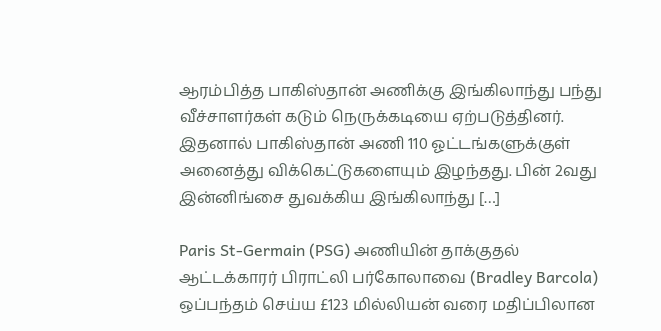ஆரம்பித்த பாகிஸ்தான் அணிக்கு இங்கிலாந்து பந்து வீச்சாளர்கள் கடும் நெருக்கடியை ஏற்படுத்தினர். இதனால் பாகிஸ்தான் அணி 110 ஓட்டங்களுக்குள் அனைத்து விக்கெட்டுகளையும் இழந்தது. பின் 2வது இன்னிங்சை துவக்கிய இங்கிலாந்து […]

Paris St-Germain (PSG) அணியின் தாக்குதல் ஆட்டக்காரர் பிராட்லி பர்கோலாவை (Bradley Barcola) ஒப்பந்தம் செய்ய £123 மில்லியன் வரை மதிப்பிலான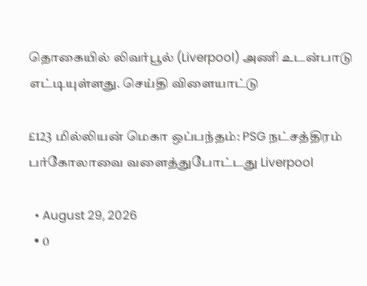தொகையில் லிவர்பூல் (Liverpool) அணி உடன்பாடு எட்டியுள்ளது. செய்தி விளையாட்டு

£123 மில்லியன் மெகா ஒப்பந்தம்: PSG நட்சத்திரம் பர்கோலாவை வளைத்துபோட்டது Liverpool

  • August 29, 2026
  • 0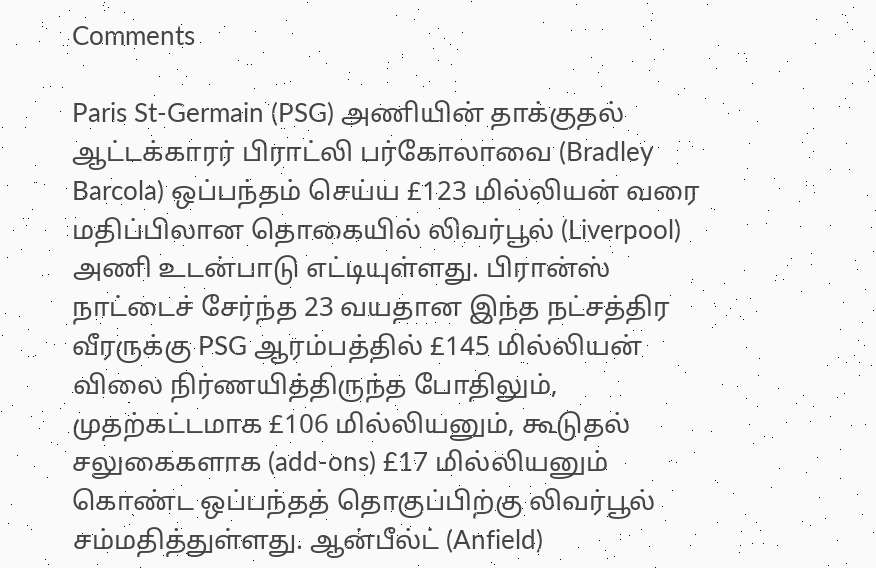Comments

Paris St-Germain (PSG) அணியின் தாக்குதல் ஆட்டக்காரர் பிராட்லி பர்கோலாவை (Bradley Barcola) ஒப்பந்தம் செய்ய £123 மில்லியன் வரை மதிப்பிலான தொகையில் லிவர்பூல் (Liverpool) அணி உடன்பாடு எட்டியுள்ளது. பிரான்ஸ் நாட்டைச் சேர்ந்த 23 வயதான இந்த நட்சத்திர வீரருக்கு PSG ஆரம்பத்தில் £145 மில்லியன் விலை நிர்ணயித்திருந்த போதிலும், முதற்கட்டமாக £106 மில்லியனும், கூடுதல் சலுகைகளாக (add-ons) £17 மில்லியனும் கொண்ட ஒப்பந்தத் தொகுப்பிற்கு லிவர்பூல் சம்மதித்துள்ளது. ஆன்பீல்ட் (Anfield)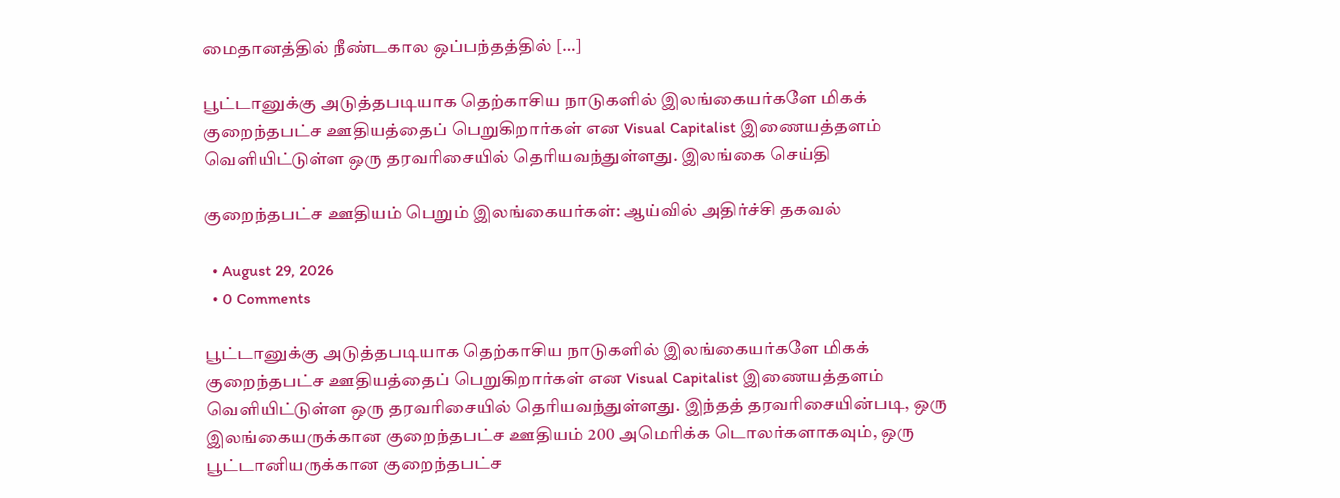மைதானத்தில் நீண்டகால ஒப்பந்தத்தில் […]

பூட்டானுக்கு அடுத்தபடியாக தெற்காசிய நாடுகளில் இலங்கையர்களே மிகக் குறைந்தபட்ச ஊதியத்தைப் பெறுகிறார்கள் என Visual Capitalist இணையத்தளம் வெளியிட்டுள்ள ஒரு தரவரிசையில் தெரியவந்துள்ளது. இலங்கை செய்தி

குறைந்தபட்ச ஊதியம் பெறும் இலங்கையர்கள்: ஆய்வில் அதிர்ச்சி தகவல்

  • August 29, 2026
  • 0 Comments

பூட்டானுக்கு அடுத்தபடியாக தெற்காசிய நாடுகளில் இலங்கையர்களே மிகக் குறைந்தபட்ச ஊதியத்தைப் பெறுகிறார்கள் என Visual Capitalist இணையத்தளம் வெளியிட்டுள்ள ஒரு தரவரிசையில் தெரியவந்துள்ளது. இந்தத் தரவரிசையின்படி, ஒரு இலங்கையருக்கான குறைந்தபட்ச ஊதியம் 200 அமெரிக்க டொலர்களாகவும், ஒரு பூட்டானியருக்கான குறைந்தபட்ச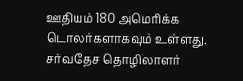ஊதியம் 180 அமெரிக்க டொலர்களாகவும் உள்ளது. சர்வதேச தொழிலாளர்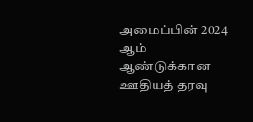அமைப்பின் 2024 ஆம் ஆண்டுக்கான ஊதியத் தரவு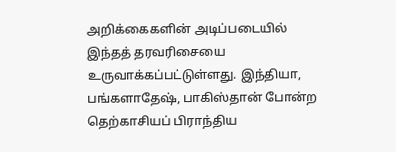அறிக்கைகளின் அடிப்படையில் இந்தத் தரவரிசையை உருவாக்கப்பட்டுள்ளது. இந்தியா, பங்களாதேஷ், பாகிஸ்தான் போன்ற தெற்காசியப் பிராந்திய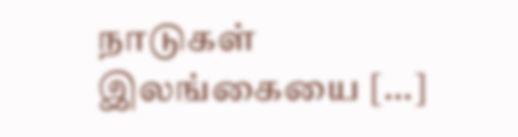நாடுகள் இலங்கையை […]